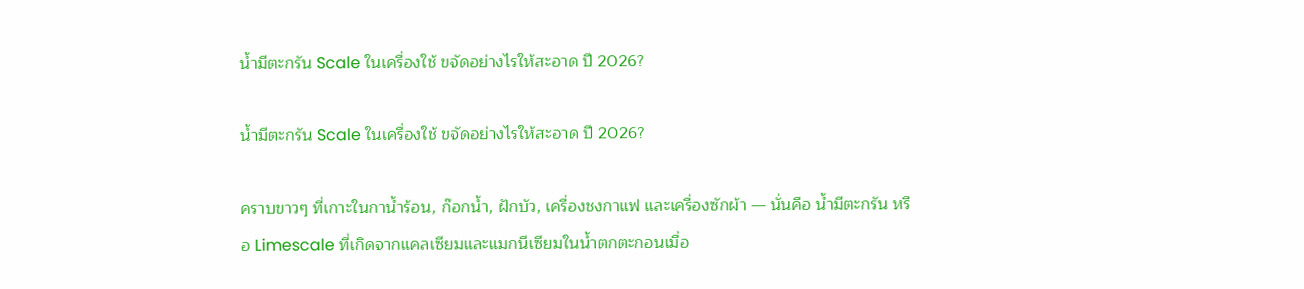น้ำมีตะกรัน Scale ในเครื่องใช้ ขจัดอย่างไรให้สะอาด ปี 2026?

น้ำมีตะกรัน Scale ในเครื่องใช้ ขจัดอย่างไรให้สะอาด ปี 2026?

คราบขาวๆ ที่เกาะในกาน้ำร้อน, ก๊อกน้ำ, ฝักบัว, เครื่องชงกาแฟ และเครื่องซักผ้า — นั่นคือ น้ำมีตะกรัน หรือ Limescale ที่เกิดจากแคลเซียมและแมกนีเซียมในน้ำตกตะกอนเมื่อ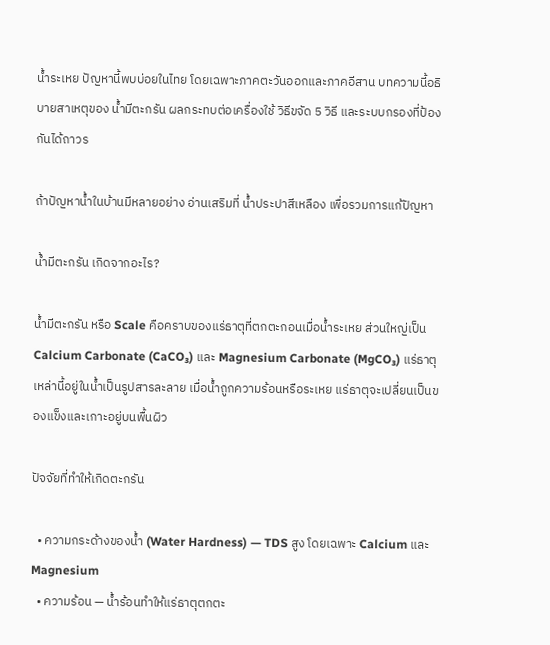น้ำระเหย ปัญหานี้พบบ่อยในไทย โดยเฉพาะภาคตะวันออกและภาคอีสาน บทความนี้อธิบายสาเหตุของ น้ำมีตะกรัน ผลกระทบต่อเครื่องใช้ วิธีขจัด 5 วิธี และระบบกรองที่ป้องกันได้ถาวร

ถ้าปัญหาน้ำในบ้านมีหลายอย่าง อ่านเสริมที่ น้ำประปาสีเหลือง เพื่อรวมการแก้ปัญหา

น้ำมีตะกรัน เกิดจากอะไร?

น้ำมีตะกรัน หรือ Scale คือคราบของแร่ธาตุที่ตกตะกอนเมื่อน้ำระเหย ส่วนใหญ่เป็น Calcium Carbonate (CaCO₃) และ Magnesium Carbonate (MgCO₃) แร่ธาตุเหล่านี้อยู่ในน้ำเป็นรูปสารละลาย เมื่อน้ำถูกความร้อนหรือระเหย แร่ธาตุจะเปลี่ยนเป็นของแข็งและเกาะอยู่บนพื้นผิว

ปัจจัยที่ทำให้เกิดตะกรัน

  • ความกระด้างของน้ำ (Water Hardness) — TDS สูง โดยเฉพาะ Calcium และ Magnesium
  • ความร้อน — น้ำร้อนทำให้แร่ธาตุตกตะ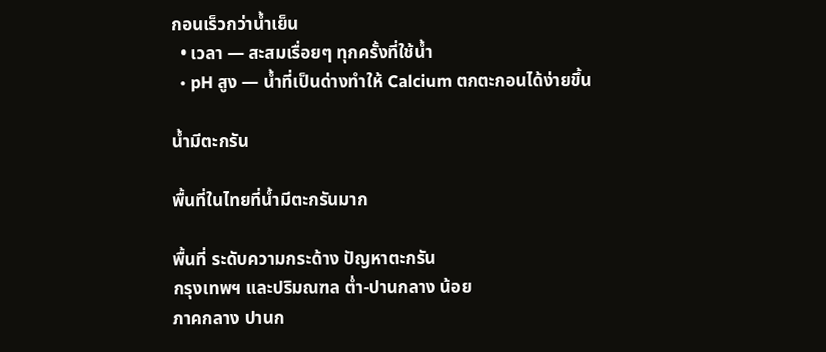กอนเร็วกว่าน้ำเย็น
  • เวลา — สะสมเรื่อยๆ ทุกครั้งที่ใช้น้ำ
  • pH สูง — น้ำที่เป็นด่างทำให้ Calcium ตกตะกอนได้ง่ายขึ้น

น้ำมีตะกรัน

พื้นที่ในไทยที่น้ำมีตะกรันมาก

พื้นที่ ระดับความกระด้าง ปัญหาตะกรัน
กรุงเทพฯ และปริมณฑล ต่ำ-ปานกลาง น้อย
ภาคกลาง ปานก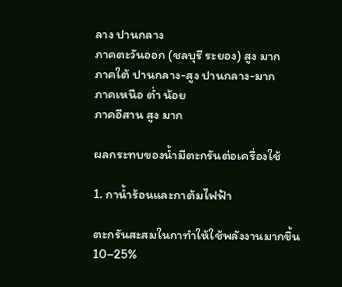ลาง ปานกลาง
ภาคตะวันออก (ชลบุรี ระยอง) สูง มาก
ภาคใต้ ปานกลาง-สูง ปานกลาง-มาก
ภาคเหนือ ต่ำ น้อย
ภาคอีสาน สูง มาก

ผลกระทบของน้ำมีตะกรันต่อเครื่องใช้

1. กาน้ำร้อนและกาต้มไฟฟ้า

ตะกรันสะสมในกาทำให้ใช้พลังงานมากขึ้น 10–25%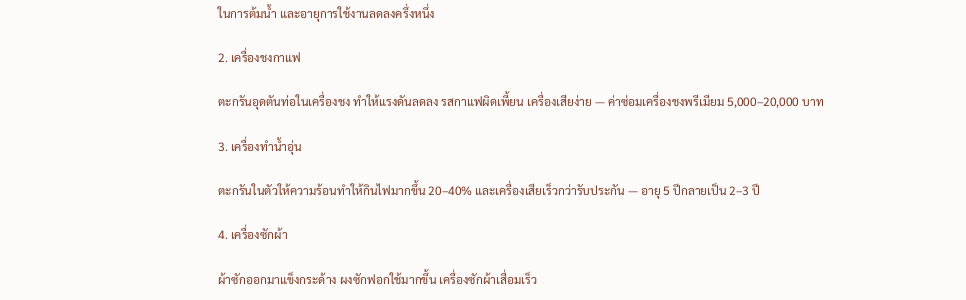ในการต้มน้ำ และอายุการใช้งานลดลงครึ่งหนึ่ง

2. เครื่องชงกาแฟ

ตะกรันอุดตันท่อในเครื่องชง ทำให้แรงดันลดลง รสกาแฟผิดเพี้ยน เครื่องเสียง่าย — ค่าซ่อมเครื่องชงพรีเมียม 5,000–20,000 บาท

3. เครื่องทำน้ำอุ่น

ตะกรันในตัวให้ความร้อนทำให้กินไฟมากขึ้น 20–40% และเครื่องเสียเร็วกว่ารับประกัน — อายุ 5 ปีกลายเป็น 2–3 ปี

4. เครื่องซักผ้า

ผ้าซักออกมาแข็งกระด้าง ผงซักฟอกใช้มากขึ้น เครื่องซักผ้าเสื่อมเร็ว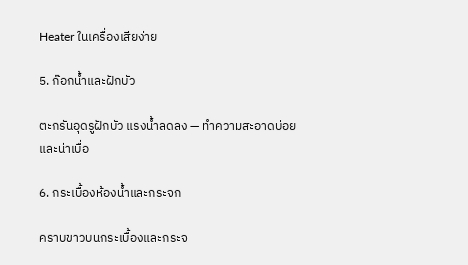Heater ในเครื่องเสียง่าย

5. ก๊อกน้ำและฝักบัว

ตะกรันอุดรูฝักบัว แรงน้ำลดลง — ทำความสะอาดบ่อยและน่าเบื่อ

6. กระเบื้องห้องน้ำและกระจก

คราบขาวบนกระเบื้องและกระจ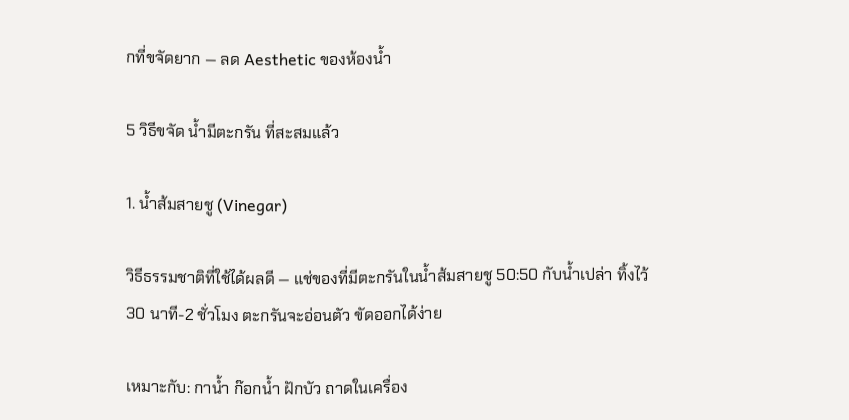กที่ขจัดยาก — ลด Aesthetic ของห้องน้ำ

5 วิธีขจัด น้ำมีตะกรัน ที่สะสมแล้ว

1. น้ำส้มสายชู (Vinegar)

วิธีธรรมชาติที่ใช้ได้ผลดี — แช่ของที่มีตะกรันในน้ำส้มสายชู 50:50 กับน้ำเปล่า ทิ้งไว้ 30 นาที-2 ชั่วโมง ตะกรันจะอ่อนตัว ขัดออกได้ง่าย

เหมาะกับ: กาน้ำ ก๊อกน้ำ ฝักบัว ถาดในเครื่อง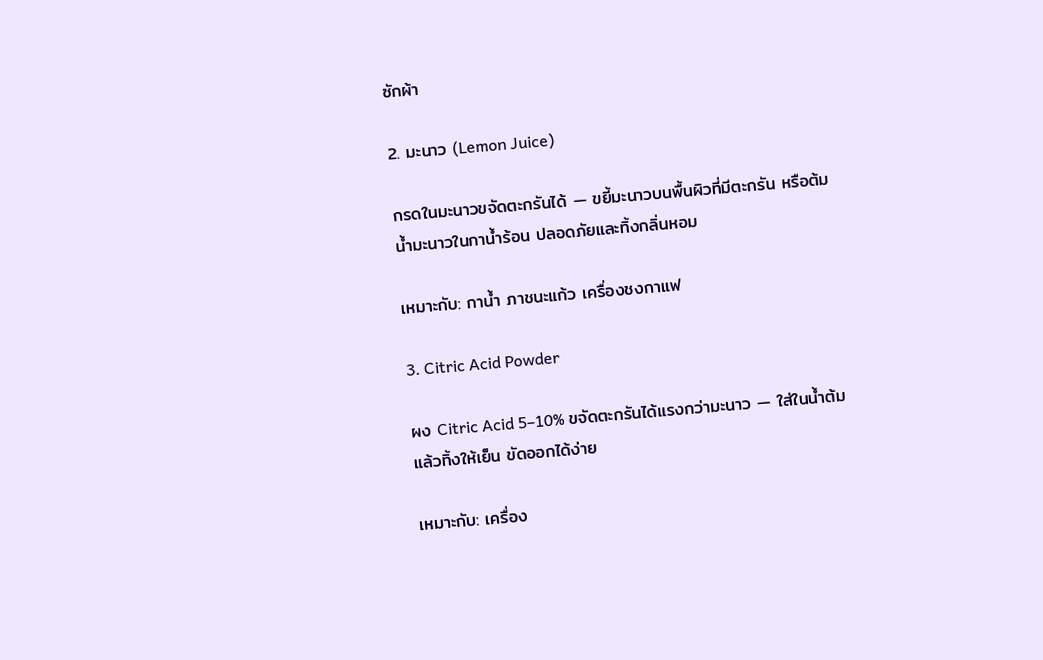ซักผ้า

2. มะนาว (Lemon Juice)

กรดในมะนาวขจัดตะกรันได้ — ขยี้มะนาวบนพื้นผิวที่มีตะกรัน หรือต้มน้ำมะนาวในกาน้ำร้อน ปลอดภัยและทิ้งกลิ่นหอม

เหมาะกับ: กาน้ำ ภาชนะแก้ว เครื่องชงกาแฟ

3. Citric Acid Powder

ผง Citric Acid 5–10% ขจัดตะกรันได้แรงกว่ามะนาว — ใส่ในน้ำต้มแล้วทิ้งให้เย็น ขัดออกได้ง่าย

เหมาะกับ: เครื่อง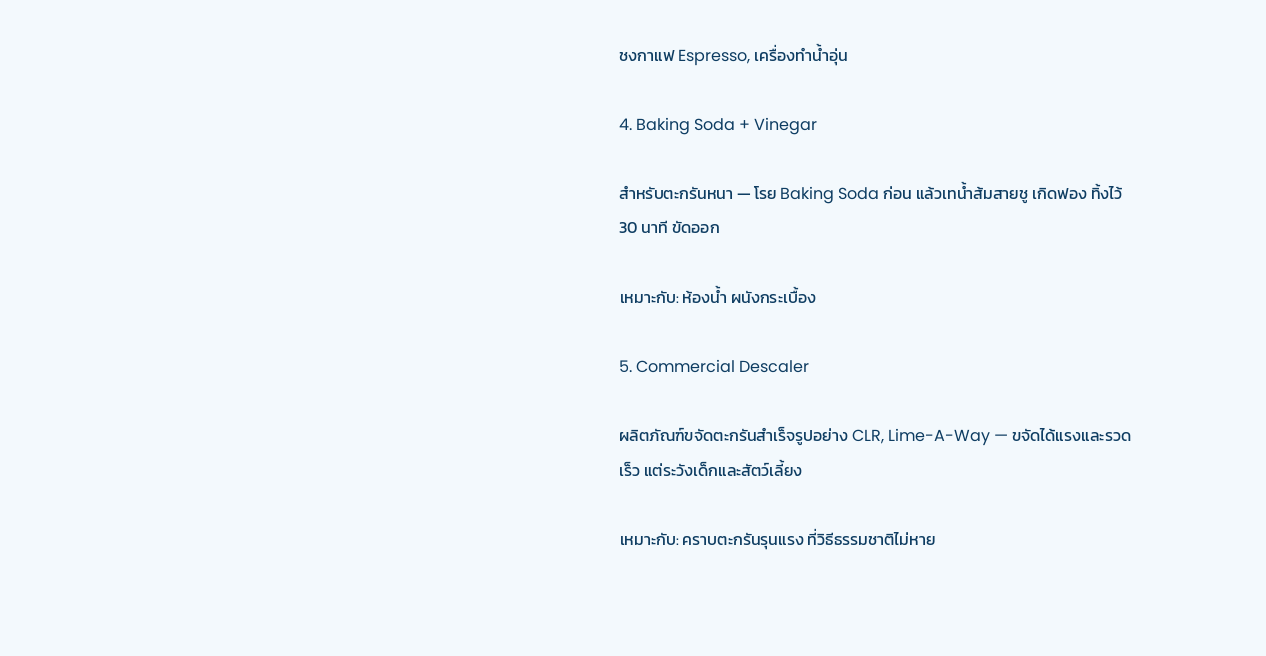ชงกาแฟ Espresso, เครื่องทำน้ำอุ่น

4. Baking Soda + Vinegar

สำหรับตะกรันหนา — โรย Baking Soda ก่อน แล้วเทน้ำส้มสายชู เกิดฟอง ทิ้งไว้ 30 นาที ขัดออก

เหมาะกับ: ห้องน้ำ ผนังกระเบื้อง

5. Commercial Descaler

ผลิตภัณฑ์ขจัดตะกรันสำเร็จรูปอย่าง CLR, Lime-A-Way — ขจัดได้แรงและรวดเร็ว แต่ระวังเด็กและสัตว์เลี้ยง

เหมาะกับ: คราบตะกรันรุนแรง ที่วิธีธรรมชาติไม่หาย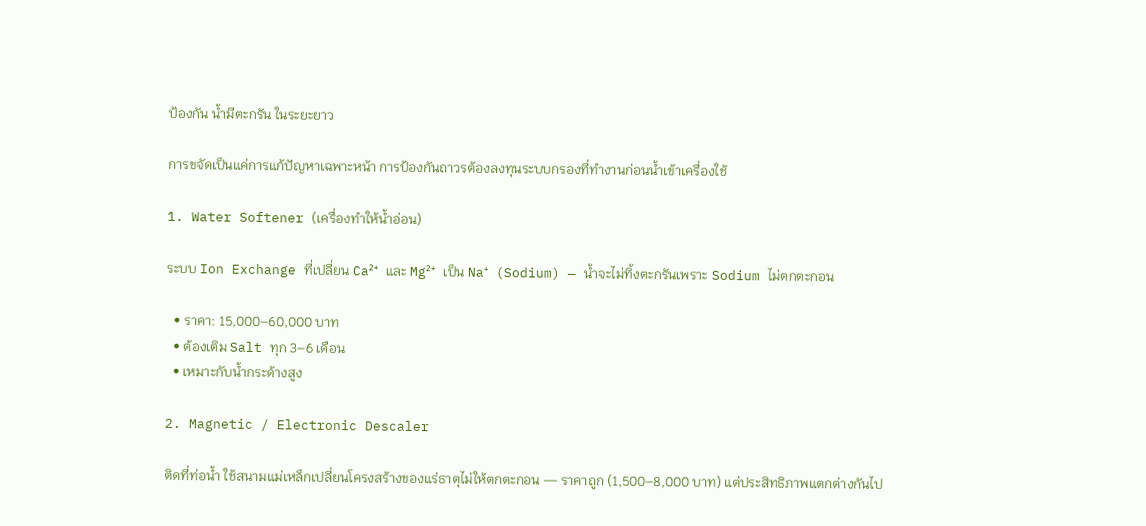ป้องกัน น้ำมีตะกรัน ในระยะยาว

การขจัดเป็นแค่การแก้ปัญหาเฉพาะหน้า การป้องกันถาวรต้องลงทุนระบบกรองที่ทำงานก่อนน้ำเข้าเครื่องใช้

1. Water Softener (เครื่องทำให้น้ำอ่อน)

ระบบ Ion Exchange ที่เปลี่ยน Ca²⁺ และ Mg²⁺ เป็น Na⁺ (Sodium) — น้ำจะไม่ทิ้งตะกรันเพราะ Sodium ไม่ตกตะกอน

  • ราคา: 15,000–60,000 บาท
  • ต้องเติม Salt ทุก 3–6 เดือน
  • เหมาะกับน้ำกระด้างสูง

2. Magnetic / Electronic Descaler

ติดที่ท่อน้ำ ใช้สนามแม่เหล็กเปลี่ยนโครงสร้างของแร่ธาตุไม่ให้ตกตะกอน — ราคาถูก (1,500–8,000 บาท) แต่ประสิทธิภาพแตกต่างกันไป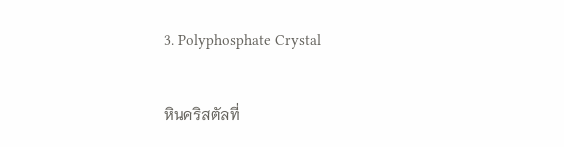3. Polyphosphate Crystal

หินคริสตัลที่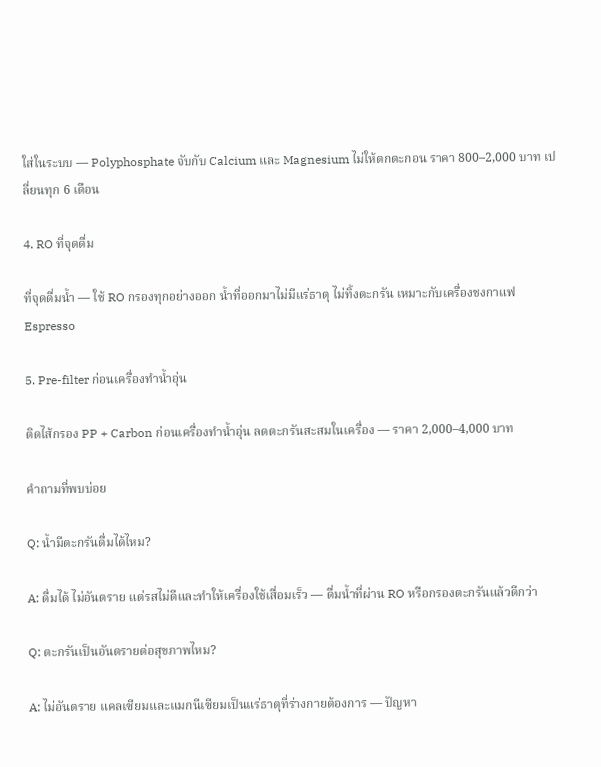ใส่ในระบบ — Polyphosphate จับกับ Calcium และ Magnesium ไม่ให้ตกตะกอน ราคา 800–2,000 บาท เปลี่ยนทุก 6 เดือน

4. RO ที่จุดดื่ม

ที่จุดดื่มน้ำ — ใช้ RO กรองทุกอย่างออก น้ำที่ออกมาไม่มีแร่ธาตุ ไม่ทิ้งตะกรัน เหมาะกับเครื่องชงกาแฟ Espresso

5. Pre-filter ก่อนเครื่องทำน้ำอุ่น

ติดไส้กรอง PP + Carbon ก่อนเครื่องทำน้ำอุ่น ลดตะกรันสะสมในเครื่อง — ราคา 2,000–4,000 บาท

คำถามที่พบบ่อย

Q: น้ำมีตะกรันดื่มได้ไหม?

A: ดื่มได้ ไม่อันตราย แต่รสไม่ดีและทำให้เครื่องใช้เสื่อมเร็ว — ดื่มน้ำที่ผ่าน RO หรือกรองตะกรันแล้วดีกว่า

Q: ตะกรันเป็นอันตรายต่อสุขภาพไหม?

A: ไม่อันตราย แคลเซียมและแมกนีเซียมเป็นแร่ธาตุที่ร่างกายต้องการ — ปัญหา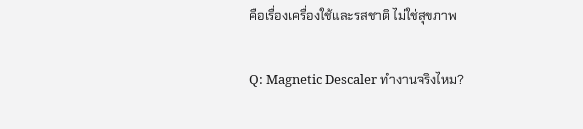คือเรื่องเครื่องใช้และรสชาติ ไม่ใช่สุขภาพ

Q: Magnetic Descaler ทำงานจริงไหม?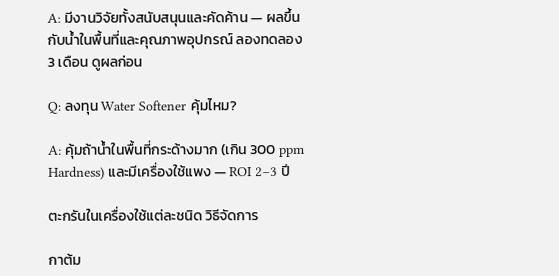A: มีงานวิจัยทั้งสนับสนุนและคัดค้าน — ผลขึ้นกับน้ำในพื้นที่และคุณภาพอุปกรณ์ ลองทดลอง 3 เดือน ดูผลก่อน

Q: ลงทุน Water Softener คุ้มไหม?

A: คุ้มถ้าน้ำในพื้นที่กระด้างมาก (เกิน 300 ppm Hardness) และมีเครื่องใช้แพง — ROI 2–3 ปี

ตะกรันในเครื่องใช้แต่ละชนิด วิธีจัดการ

กาต้ม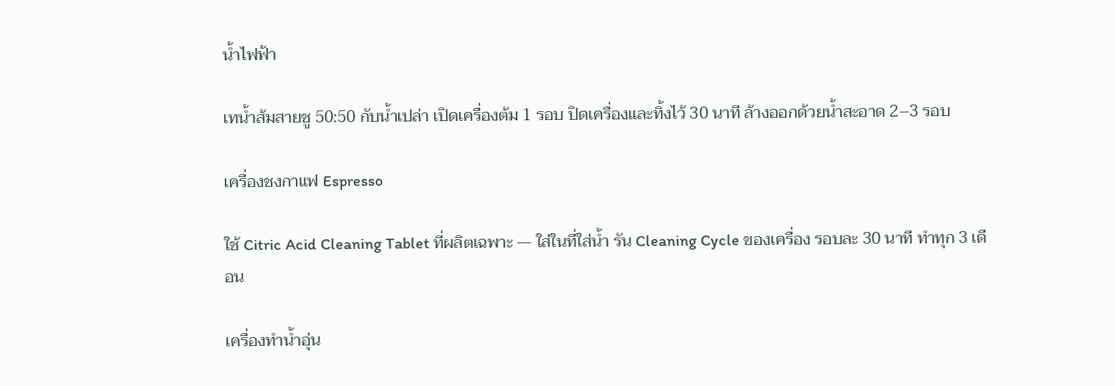น้ำไฟฟ้า

เทน้ำส้มสายชู 50:50 กับน้ำเปล่า เปิดเครื่องต้ม 1 รอบ ปิดเครื่องและทิ้งไว้ 30 นาที ล้างออกด้วยน้ำสะอาด 2–3 รอบ

เครื่องชงกาแฟ Espresso

ใช้ Citric Acid Cleaning Tablet ที่ผลิตเฉพาะ — ใส่ในที่ใส่น้ำ รัน Cleaning Cycle ของเครื่อง รอบละ 30 นาที ทำทุก 3 เดือน

เครื่องทำน้ำอุ่น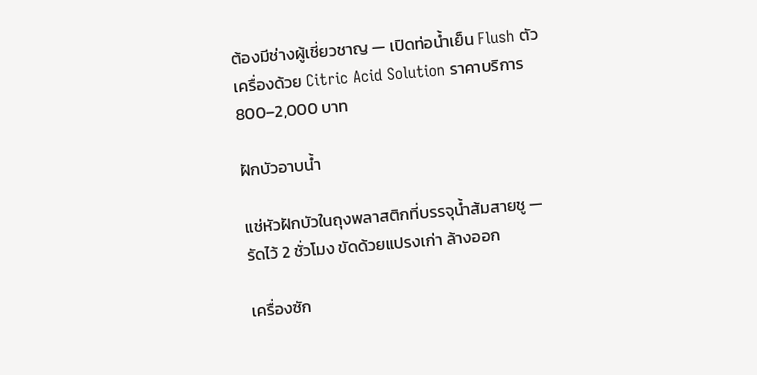ต้องมีช่างผู้เชี่ยวชาญ — เปิดท่อน้ำเย็น Flush ตัวเครื่องด้วย Citric Acid Solution ราคาบริการ 800–2,000 บาท

ฝักบัวอาบน้ำ

แช่หัวฝักบัวในถุงพลาสติกที่บรรจุน้ำส้มสายชู — รัดไว้ 2 ชั่วโมง ขัดด้วยแปรงเก่า ล้างออก

เครื่องซัก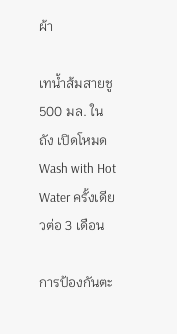ผ้า

เทน้ำส้มสายชู 500 มล. ในถัง เปิดโหมด Wash with Hot Water ครั้งเดียวต่อ 3 เดือน

การป้องกันตะ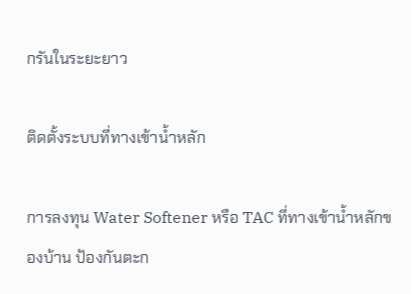กรันในระยะยาว

ติดตั้งระบบที่ทางเข้าน้ำหลัก

การลงทุน Water Softener หรือ TAC ที่ทางเข้าน้ำหลักของบ้าน ป้องกันตะก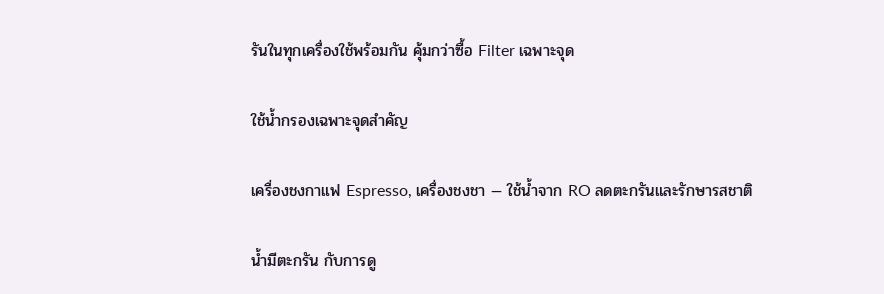รันในทุกเครื่องใช้พร้อมกัน คุ้มกว่าซื้อ Filter เฉพาะจุด

ใช้น้ำกรองเฉพาะจุดสำคัญ

เครื่องชงกาแฟ Espresso, เครื่องชงชา — ใช้น้ำจาก RO ลดตะกรันและรักษารสชาติ

น้ำมีตะกรัน กับการดู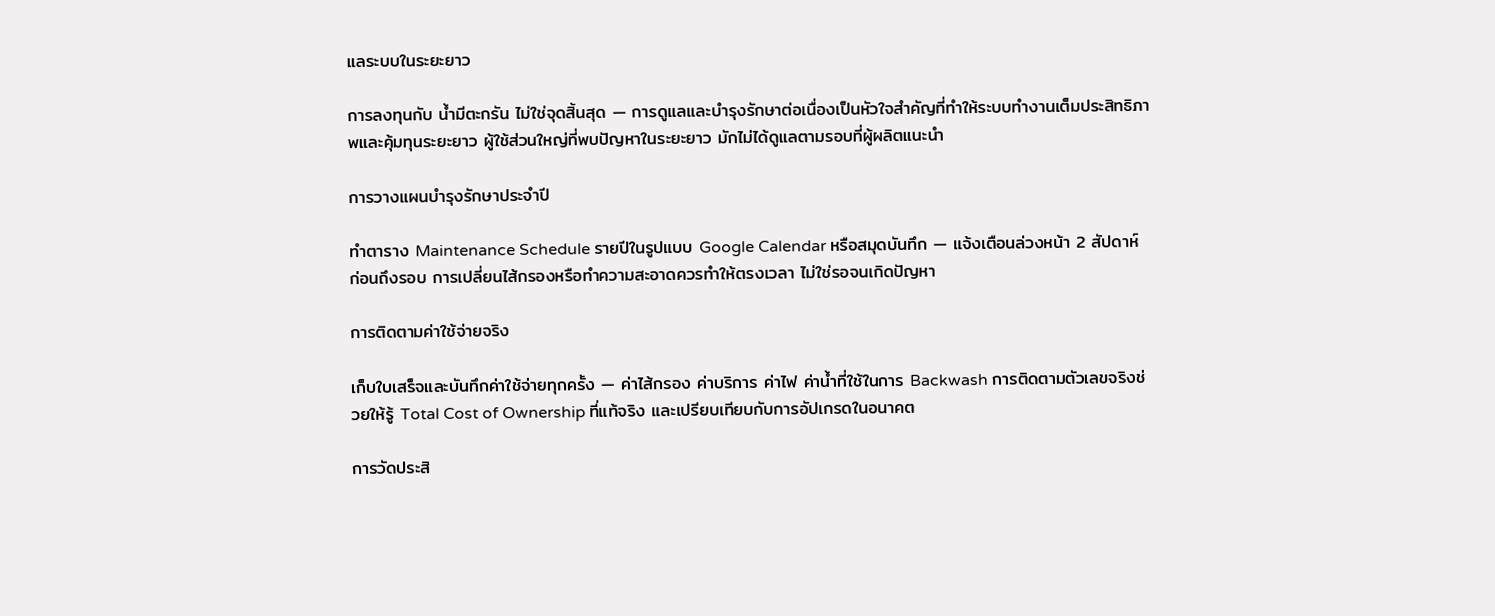แลระบบในระยะยาว

การลงทุนกับ น้ำมีตะกรัน ไม่ใช่จุดสิ้นสุด — การดูแลและบำรุงรักษาต่อเนื่องเป็นหัวใจสำคัญที่ทำให้ระบบทำงานเต็มประสิทธิภาพและคุ้มทุนระยะยาว ผู้ใช้ส่วนใหญ่ที่พบปัญหาในระยะยาว มักไม่ได้ดูแลตามรอบที่ผู้ผลิตแนะนำ

การวางแผนบำรุงรักษาประจำปี

ทำตาราง Maintenance Schedule รายปีในรูปแบบ Google Calendar หรือสมุดบันทึก — แจ้งเตือนล่วงหน้า 2 สัปดาห์ก่อนถึงรอบ การเปลี่ยนไส้กรองหรือทำความสะอาดควรทำให้ตรงเวลา ไม่ใช่รอจนเกิดปัญหา

การติดตามค่าใช้จ่ายจริง

เก็บใบเสร็จและบันทึกค่าใช้จ่ายทุกครั้ง — ค่าไส้กรอง ค่าบริการ ค่าไฟ ค่าน้ำที่ใช้ในการ Backwash การติดตามตัวเลขจริงช่วยให้รู้ Total Cost of Ownership ที่แท้จริง และเปรียบเทียบกับการอัปเกรดในอนาคต

การวัดประสิ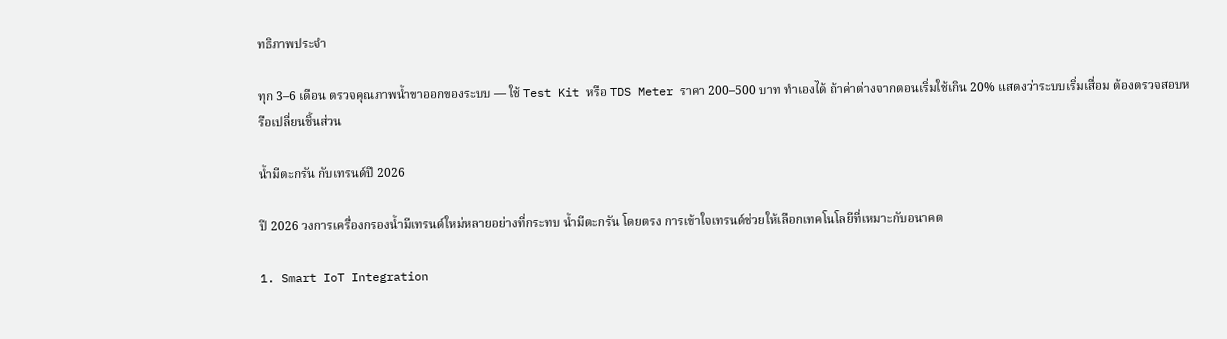ทธิภาพประจำ

ทุก 3–6 เดือน ตรวจคุณภาพน้ำขาออกของระบบ — ใช้ Test Kit หรือ TDS Meter ราคา 200–500 บาท ทำเองได้ ถ้าค่าต่างจากตอนเริ่มใช้เกิน 20% แสดงว่าระบบเริ่มเสื่อม ต้องตรวจสอบหรือเปลี่ยนชิ้นส่วน

น้ำมีตะกรัน กับเทรนด์ปี 2026

ปี 2026 วงการเครื่องกรองน้ำมีเทรนด์ใหม่หลายอย่างที่กระทบ น้ำมีตะกรัน โดยตรง การเข้าใจเทรนด์ช่วยให้เลือกเทคโนโลยีที่เหมาะกับอนาคต

1. Smart IoT Integration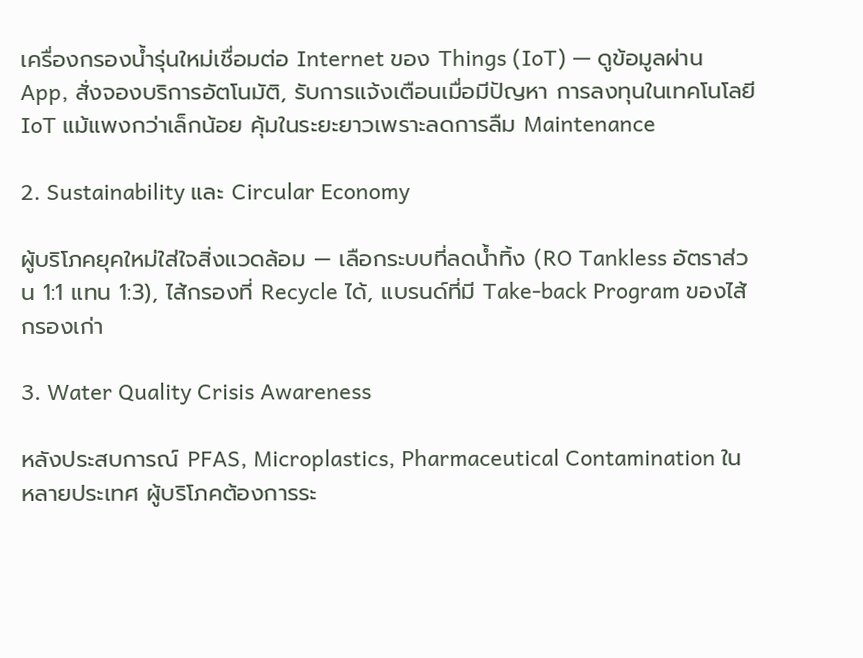เครื่องกรองน้ำรุ่นใหม่เชื่อมต่อ Internet ของ Things (IoT) — ดูข้อมูลผ่าน App, สั่งจองบริการอัตโนมัติ, รับการแจ้งเตือนเมื่อมีปัญหา การลงทุนในเทคโนโลยี IoT แม้แพงกว่าเล็กน้อย คุ้มในระยะยาวเพราะลดการลืม Maintenance

2. Sustainability และ Circular Economy

ผู้บริโภคยุคใหม่ใส่ใจสิ่งแวดล้อม — เลือกระบบที่ลดน้ำทิ้ง (RO Tankless อัตราส่วน 1:1 แทน 1:3), ไส้กรองที่ Recycle ได้, แบรนด์ที่มี Take-back Program ของไส้กรองเก่า

3. Water Quality Crisis Awareness

หลังประสบการณ์ PFAS, Microplastics, Pharmaceutical Contamination ในหลายประเทศ ผู้บริโภคต้องการระ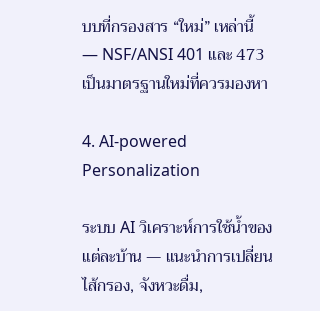บบที่กรองสาร “ใหม่” เหล่านี้ — NSF/ANSI 401 และ 473 เป็นมาตรฐานใหม่ที่ควรมองหา

4. AI-powered Personalization

ระบบ AI วิเคราะห์การใช้น้ำของแต่ละบ้าน — แนะนำการเปลี่ยนไส้กรอง, จังหวะดื่ม,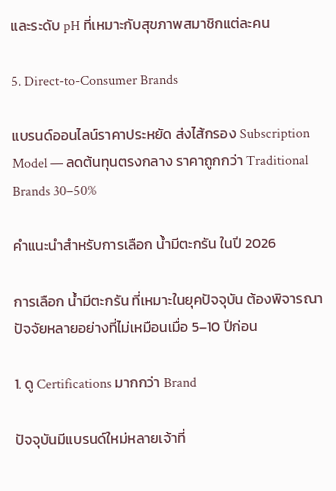และระดับ pH ที่เหมาะกับสุขภาพสมาชิกแต่ละคน

5. Direct-to-Consumer Brands

แบรนด์ออนไลน์ราคาประหยัด ส่งไส้กรอง Subscription Model — ลดต้นทุนตรงกลาง ราคาถูกกว่า Traditional Brands 30–50%

คำแนะนำสำหรับการเลือก น้ำมีตะกรัน ในปี 2026

การเลือก น้ำมีตะกรัน ที่เหมาะในยุคปัจจุบัน ต้องพิจารณาปัจจัยหลายอย่างที่ไม่เหมือนเมื่อ 5–10 ปีก่อน

1. ดู Certifications มากกว่า Brand

ปัจจุบันมีแบรนด์ใหม่หลายเจ้าที่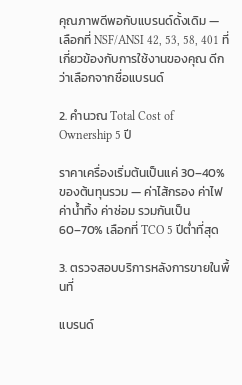คุณภาพดีพอกับแบรนด์ดั้งเดิม — เลือกที่ NSF/ANSI 42, 53, 58, 401 ที่เกี่ยวข้องกับการใช้งานของคุณ ดีกว่าเลือกจากชื่อแบรนด์

2. คำนวณ Total Cost of Ownership 5 ปี

ราคาเครื่องเริ่มต้นเป็นแค่ 30–40% ของต้นทุนรวม — ค่าไส้กรอง ค่าไฟ ค่าน้ำทิ้ง ค่าซ่อม รวมกันเป็น 60–70% เลือกที่ TCO 5 ปีต่ำที่สุด

3. ตรวจสอบบริการหลังการขายในพื้นที่

แบรนด์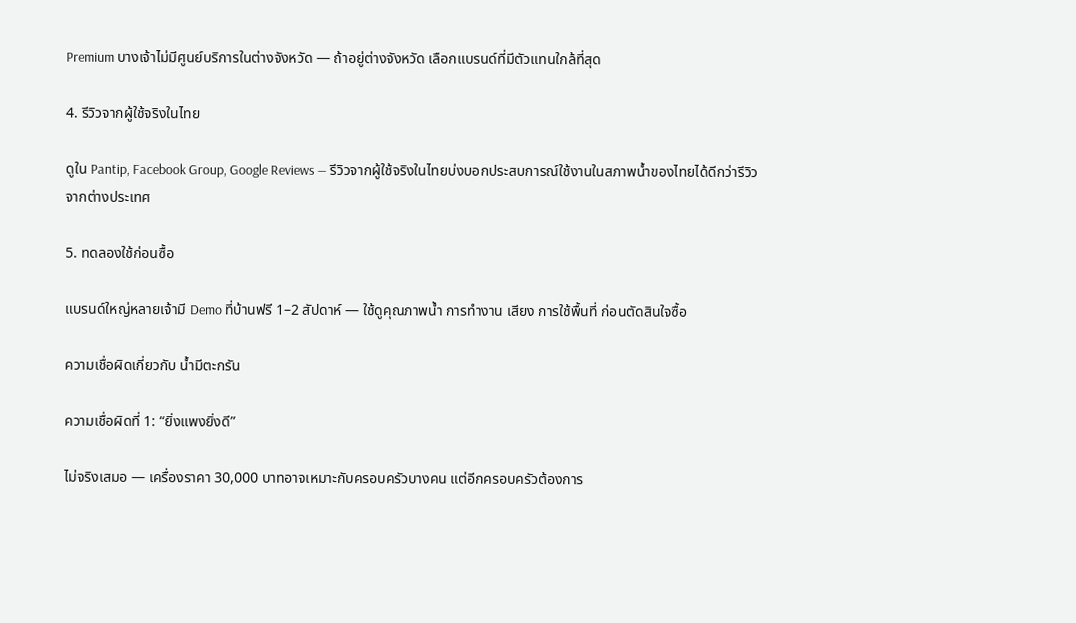Premium บางเจ้าไม่มีศูนย์บริการในต่างจังหวัด — ถ้าอยู่ต่างจังหวัด เลือกแบรนด์ที่มีตัวแทนใกล้ที่สุด

4. รีวิวจากผู้ใช้จริงในไทย

ดูใน Pantip, Facebook Group, Google Reviews — รีวิวจากผู้ใช้จริงในไทยบ่งบอกประสบการณ์ใช้งานในสภาพน้ำของไทยได้ดีกว่ารีวิวจากต่างประเทศ

5. ทดลองใช้ก่อนซื้อ

แบรนด์ใหญ่หลายเจ้ามี Demo ที่บ้านฟรี 1–2 สัปดาห์ — ใช้ดูคุณภาพน้ำ การทำงาน เสียง การใช้พื้นที่ ก่อนตัดสินใจซื้อ

ความเชื่อผิดเกี่ยวกับ น้ำมีตะกรัน

ความเชื่อผิดที่ 1: “ยิ่งแพงยิ่งดี”

ไม่จริงเสมอ — เครื่องราคา 30,000 บาทอาจเหมาะกับครอบครัวบางคน แต่อีกครอบครัวต้องการ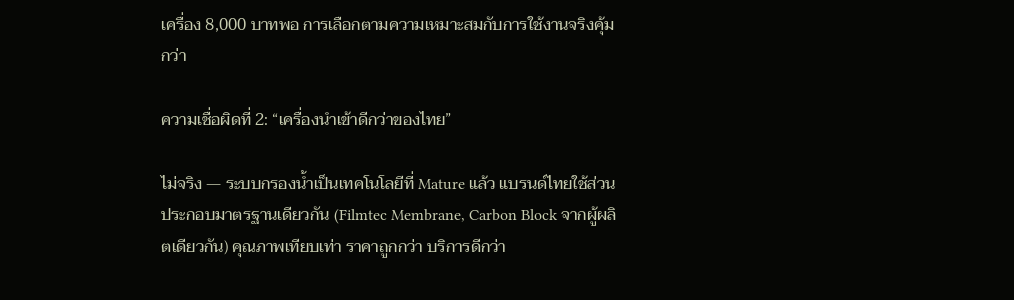เครื่อง 8,000 บาทพอ การเลือกตามความเหมาะสมกับการใช้งานจริงคุ้มกว่า

ความเชื่อผิดที่ 2: “เครื่องนำเข้าดีกว่าของไทย”

ไม่จริง — ระบบกรองน้ำเป็นเทคโนโลยีที่ Mature แล้ว แบรนด์ไทยใช้ส่วนประกอบมาตรฐานเดียวกัน (Filmtec Membrane, Carbon Block จากผู้ผลิตเดียวกัน) คุณภาพเทียบเท่า ราคาถูกกว่า บริการดีกว่า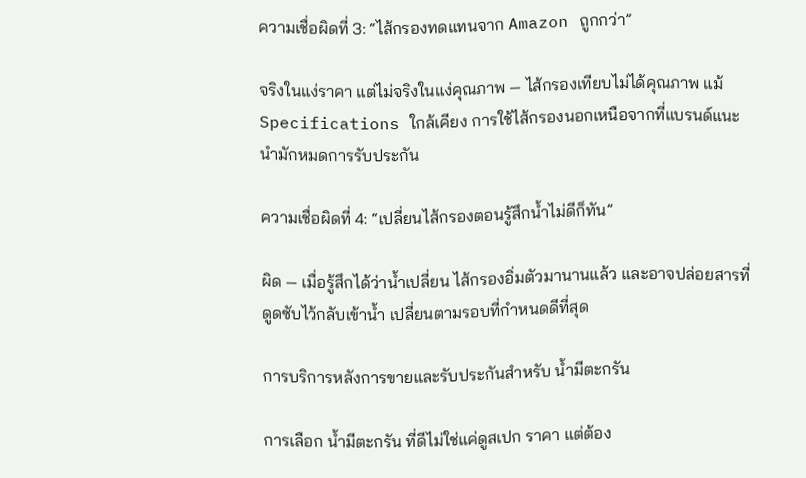ความเชื่อผิดที่ 3: “ไส้กรองทดแทนจาก Amazon ถูกกว่า”

จริงในแง่ราคา แต่ไม่จริงในแง่คุณภาพ — ไส้กรองเทียบไม่ได้คุณภาพ แม้ Specifications ใกล้เคียง การใช้ไส้กรองนอกเหนือจากที่แบรนด์แนะนำมักหมดการรับประกัน

ความเชื่อผิดที่ 4: “เปลี่ยนไส้กรองตอนรู้สึกน้ำไม่ดีก็ทัน”

ผิด — เมื่อรู้สึกได้ว่าน้ำเปลี่ยน ไส้กรองอิ่มตัวมานานแล้ว และอาจปล่อยสารที่ดูดซับไว้กลับเข้าน้ำ เปลี่ยนตามรอบที่กำหนดดีที่สุด

การบริการหลังการขายและรับประกันสำหรับ น้ำมีตะกรัน

การเลือก น้ำมีตะกรัน ที่ดีไม่ใช่แค่ดูสเปก ราคา แต่ต้อง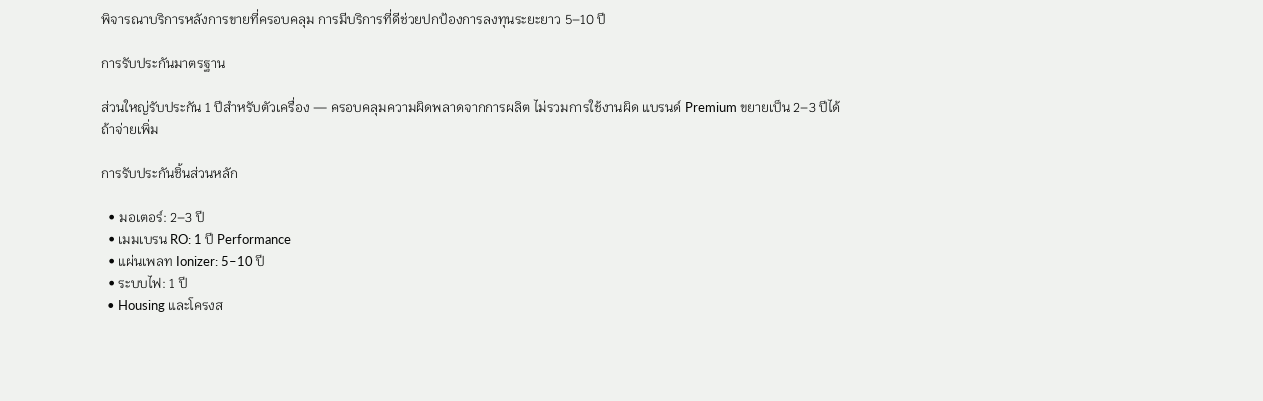พิจารณาบริการหลังการขายที่ครอบคลุม การมีบริการที่ดีช่วยปกป้องการลงทุนระยะยาว 5–10 ปี

การรับประกันมาตรฐาน

ส่วนใหญ่รับประกัน 1 ปีสำหรับตัวเครื่อง — ครอบคลุมความผิดพลาดจากการผลิต ไม่รวมการใช้งานผิด แบรนด์ Premium ขยายเป็น 2–3 ปีได้ถ้าจ่ายเพิ่ม

การรับประกันชิ้นส่วนหลัก

  • มอเตอร์: 2–3 ปี
  • เมมเบรน RO: 1 ปี Performance
  • แผ่นเพลท Ionizer: 5–10 ปี
  • ระบบไฟ: 1 ปี
  • Housing และโครงส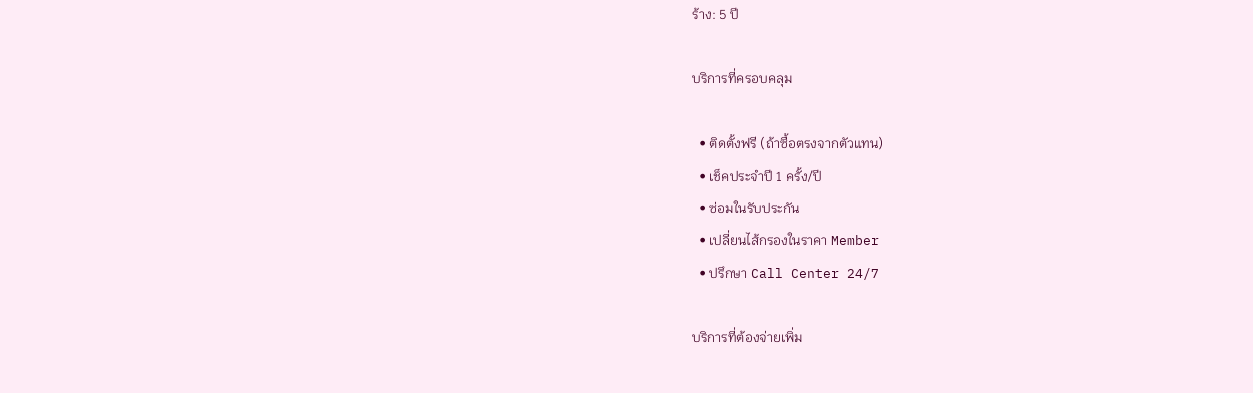ร้าง: 5 ปี

บริการที่ครอบคลุม

  • ติดตั้งฟรี (ถ้าซื้อตรงจากตัวแทน)
  • เช็คประจำปี 1 ครั้ง/ปี
  • ซ่อมในรับประกัน
  • เปลี่ยนไส้กรองในราคา Member
  • ปรึกษา Call Center 24/7

บริการที่ต้องจ่ายเพิ่ม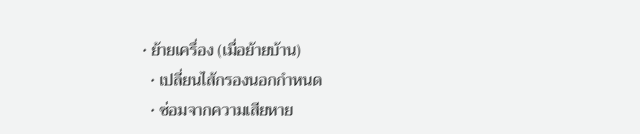• ย้ายเครื่อง (เมื่อย้ายบ้าน)
  • เปลี่ยนไส้กรองนอกกำหนด
  • ซ่อมจากความเสียหาย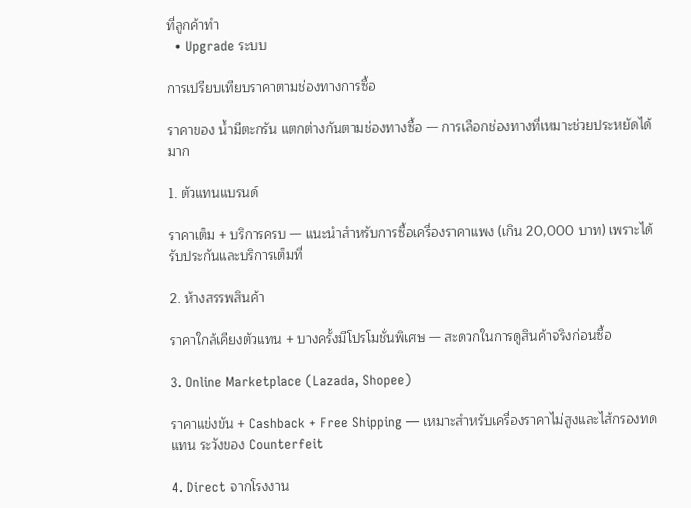ที่ลูกค้าทำ
  • Upgrade ระบบ

การเปรียบเทียบราคาตามช่องทางการซื้อ

ราคาของ น้ำมีตะกรัน แตกต่างกันตามช่องทางซื้อ — การเลือกช่องทางที่เหมาะช่วยประหยัดได้มาก

1. ตัวแทนแบรนด์

ราคาเต็ม + บริการครบ — แนะนำสำหรับการซื้อเครื่องราคาแพง (เกิน 20,000 บาท) เพราะได้รับประกันและบริการเต็มที่

2. ห้างสรรพสินค้า

ราคาใกล้เคียงตัวแทน + บางครั้งมีโปรโมชั่นพิเศษ — สะดวกในการดูสินค้าจริงก่อนซื้อ

3. Online Marketplace (Lazada, Shopee)

ราคาแข่งขัน + Cashback + Free Shipping — เหมาะสำหรับเครื่องราคาไม่สูงและไส้กรองทดแทน ระวังของ Counterfeit

4. Direct จากโรงงาน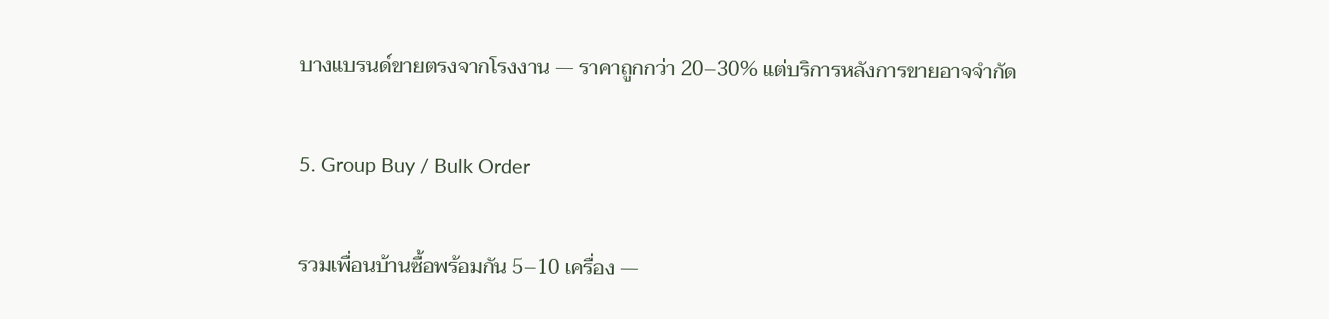บางแบรนด์ขายตรงจากโรงงาน — ราคาถูกกว่า 20–30% แต่บริการหลังการขายอาจจำกัด

5. Group Buy / Bulk Order

รวมเพื่อนบ้านซื้อพร้อมกัน 5–10 เครื่อง —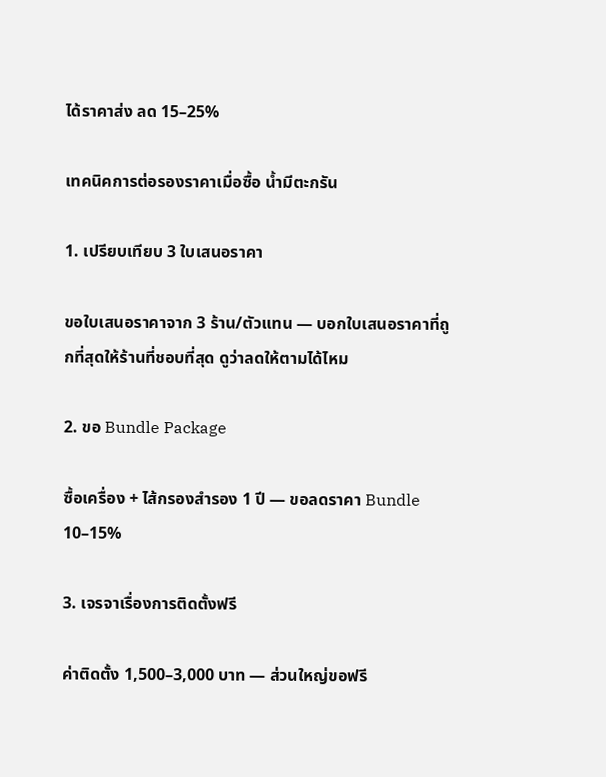ได้ราคาส่ง ลด 15–25%

เทคนิคการต่อรองราคาเมื่อซื้อ น้ำมีตะกรัน

1. เปรียบเทียบ 3 ใบเสนอราคา

ขอใบเสนอราคาจาก 3 ร้าน/ตัวแทน — บอกใบเสนอราคาที่ถูกที่สุดให้ร้านที่ชอบที่สุด ดูว่าลดให้ตามได้ไหม

2. ขอ Bundle Package

ซื้อเครื่อง + ไส้กรองสำรอง 1 ปี — ขอลดราคา Bundle 10–15%

3. เจรจาเรื่องการติดตั้งฟรี

ค่าติดตั้ง 1,500–3,000 บาท — ส่วนใหญ่ขอฟรี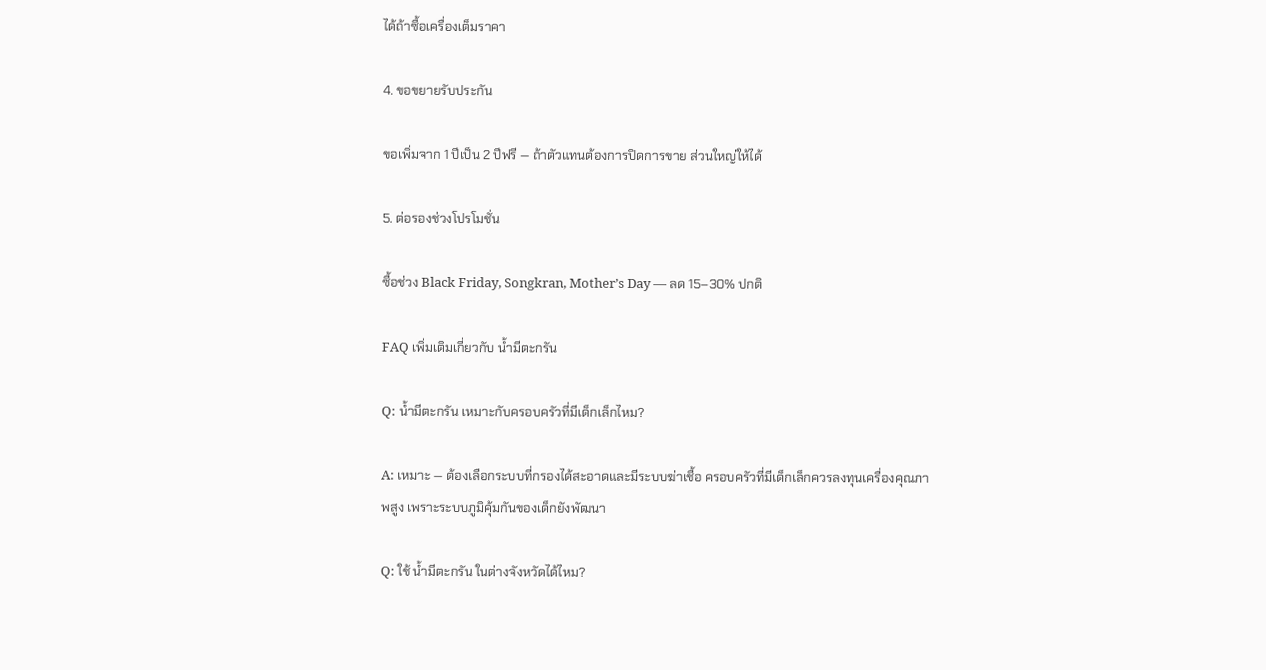ได้ถ้าซื้อเครื่องเต็มราคา

4. ขอขยายรับประกัน

ขอเพิ่มจาก 1 ปีเป็น 2 ปีฟรี — ถ้าตัวแทนต้องการปิดการขาย ส่วนใหญ่ให้ได้

5. ต่อรองช่วงโปรโมชั่น

ซื้อช่วง Black Friday, Songkran, Mother’s Day — ลด 15–30% ปกติ

FAQ เพิ่มเติมเกี่ยวกับ น้ำมีตะกรัน

Q: น้ำมีตะกรัน เหมาะกับครอบครัวที่มีเด็กเล็กไหม?

A: เหมาะ — ต้องเลือกระบบที่กรองได้สะอาดและมีระบบฆ่าเชื้อ ครอบครัวที่มีเด็กเล็กควรลงทุนเครื่องคุณภาพสูง เพราะระบบภูมิคุ้มกันของเด็กยังพัฒนา

Q: ใช้ น้ำมีตะกรัน ในต่างจังหวัดได้ไหม?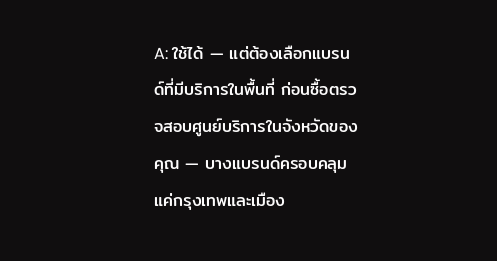A: ใช้ได้ — แต่ต้องเลือกแบรนด์ที่มีบริการในพื้นที่ ก่อนซื้อตรวจสอบศูนย์บริการในจังหวัดของคุณ — บางแบรนด์ครอบคลุมแค่กรุงเทพและเมือง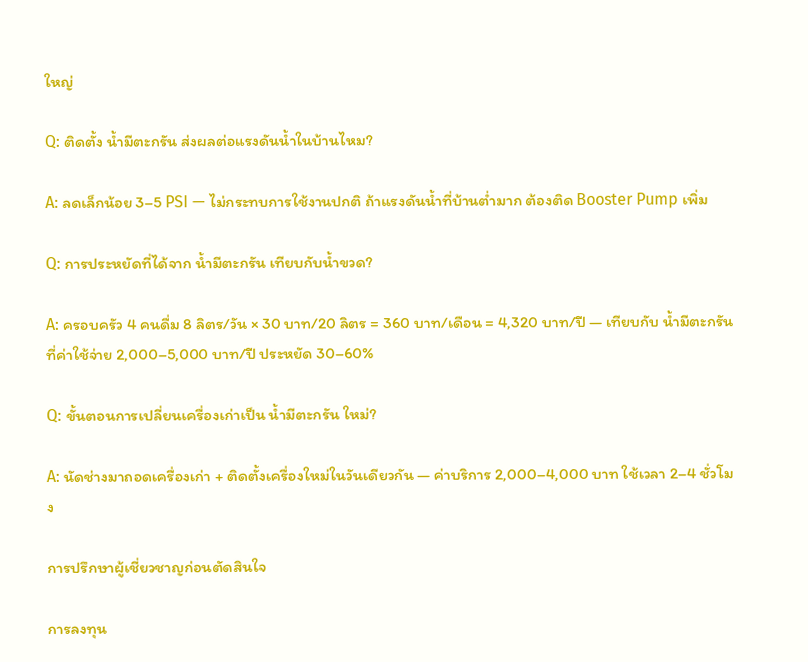ใหญ่

Q: ติดตั้ง น้ำมีตะกรัน ส่งผลต่อแรงดันน้ำในบ้านไหม?

A: ลดเล็กน้อย 3–5 PSI — ไม่กระทบการใช้งานปกติ ถ้าแรงดันน้ำที่บ้านต่ำมาก ต้องติด Booster Pump เพิ่ม

Q: การประหยัดที่ได้จาก น้ำมีตะกรัน เทียบกับน้ำขวด?

A: ครอบครัว 4 คนดื่ม 8 ลิตร/วัน × 30 บาท/20 ลิตร = 360 บาท/เดือน = 4,320 บาท/ปี — เทียบกับ น้ำมีตะกรัน ที่ค่าใช้จ่าย 2,000–5,000 บาท/ปี ประหยัด 30–60%

Q: ขั้นตอนการเปลี่ยนเครื่องเก่าเป็น น้ำมีตะกรัน ใหม่?

A: นัดช่างมาถอดเครื่องเก่า + ติดตั้งเครื่องใหม่ในวันเดียวกัน — ค่าบริการ 2,000–4,000 บาท ใช้เวลา 2–4 ชั่วโมง

การปรึกษาผู้เชี่ยวชาญก่อนตัดสินใจ

การลงทุน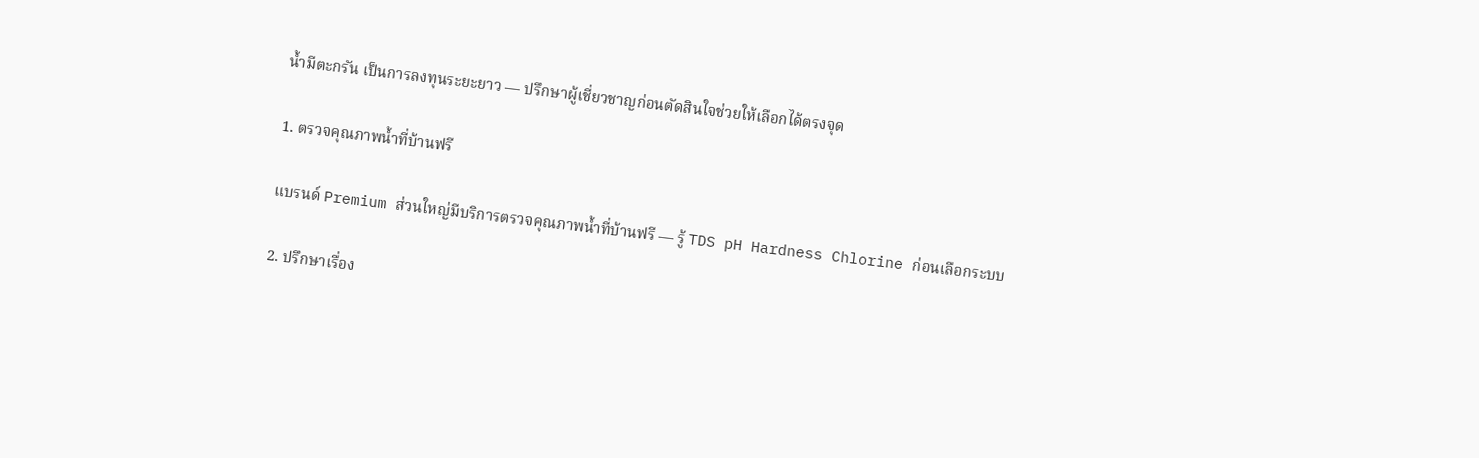น้ำมีตะกรัน เป็นการลงทุนระยะยาว — ปรึกษาผู้เชี่ยวชาญก่อนตัดสินใจช่วยให้เลือกได้ตรงจุด

1. ตรวจคุณภาพน้ำที่บ้านฟรี

แบรนด์ Premium ส่วนใหญ่มีบริการตรวจคุณภาพน้ำที่บ้านฟรี — รู้ TDS pH Hardness Chlorine ก่อนเลือกระบบ

2. ปรึกษาเรื่อง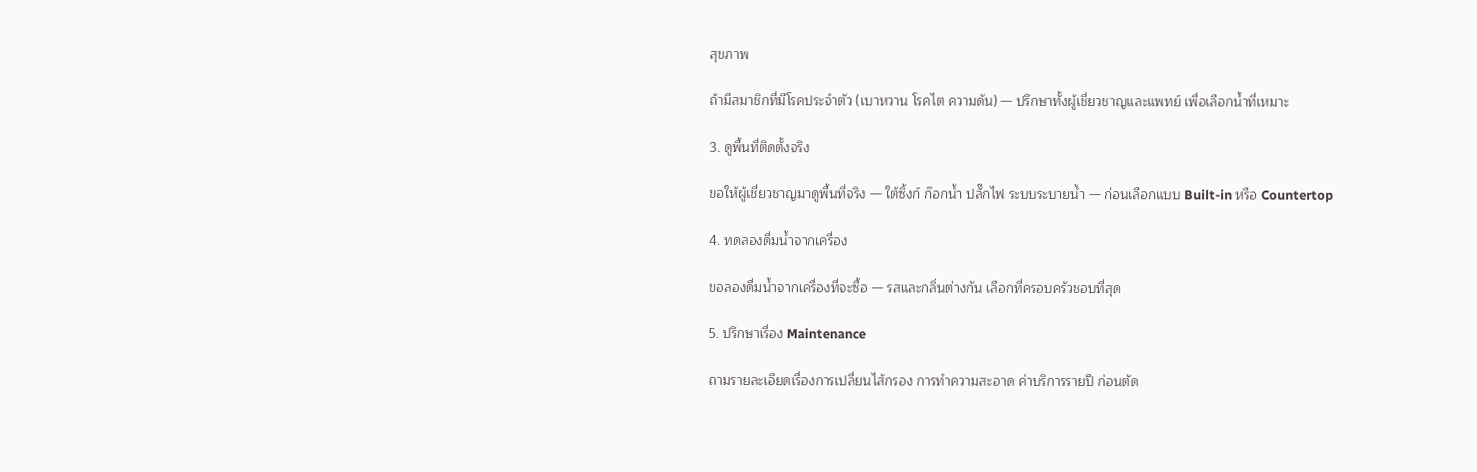สุขภาพ

ถ้ามีสมาชิกที่มีโรคประจำตัว (เบาหวาน โรคไต ความดัน) — ปรึกษาทั้งผู้เชี่ยวชาญและแพทย์ เพื่อเลือกน้ำที่เหมาะ

3. ดูพื้นที่ติดตั้งจริง

ขอให้ผู้เชี่ยวชาญมาดูพื้นที่จริง — ใต้ซิ้งก์ ก๊อกน้ำ ปลั๊กไฟ ระบบระบายน้ำ — ก่อนเลือกแบบ Built-in หรือ Countertop

4. ทดลองดื่มน้ำจากเครื่อง

ขอลองดื่มน้ำจากเครื่องที่จะซื้อ — รสและกลิ่นต่างกัน เลือกที่ครอบครัวชอบที่สุด

5. ปรึกษาเรื่อง Maintenance

ถามรายละเอียดเรื่องการเปลี่ยนไส้กรอง การทำความสะอาด ค่าบริการรายปี ก่อนตัด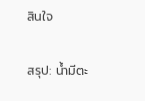สินใจ

สรุป: น้ำมีตะ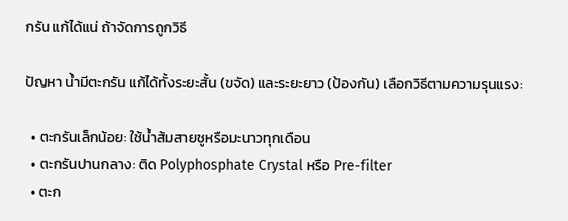กรัน แก้ได้แน่ ถ้าจัดการถูกวิธี

ปัญหา น้ำมีตะกรัน แก้ได้ทั้งระยะสั้น (ขจัด) และระยะยาว (ป้องกัน) เลือกวิธีตามความรุนแรง:

  • ตะกรันเล็กน้อย: ใช้น้ำส้มสายชูหรือมะนาวทุกเดือน
  • ตะกรันปานกลาง: ติด Polyphosphate Crystal หรือ Pre-filter
  • ตะก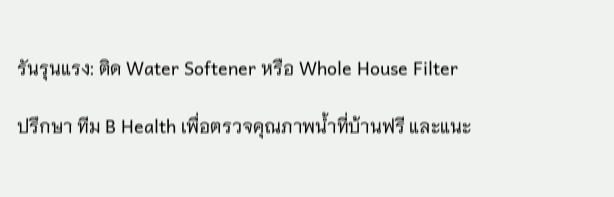รันรุนแรง: ติด Water Softener หรือ Whole House Filter

ปรึกษา ทีม B Health เพื่อตรวจคุณภาพน้ำที่บ้านฟรี และแนะ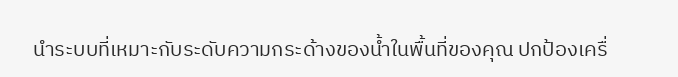นำระบบที่เหมาะกับระดับความกระด้างของน้ำในพื้นที่ของคุณ ปกป้องเครื่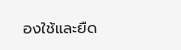องใช้และยืด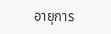อายุการ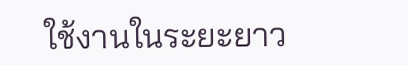ใช้งานในระยะยาว